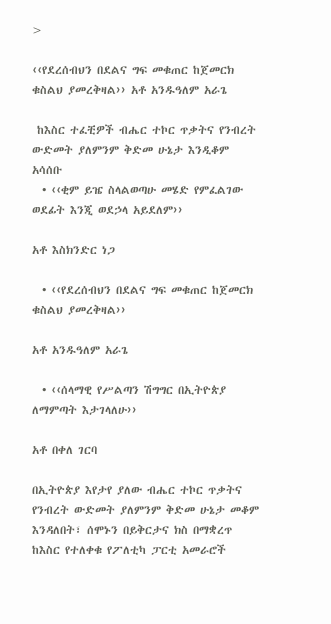>

‹‹የደረሰብህን በደልና ግፍ መቁጠር ከጀመርክ ቁስልህ ያመረቅዛል›› አቶ አንዱዓለም አራጌ

 ከእስር ተፈቺዎች ብሔር ተኮር ጥቃትና የንብረት ውድመት ያለምንም ቅድመ ሁኔታ እንዲቆም አሳሰቡ
  • ‹‹ቂም ይዤ ስላልወጣሁ መሄድ የምፈልገው ወደፊት እንጂ ወደኃላ አይደለም››

አቶ እስክንድር ነጋ

  • ‹‹የደረሰብህን በደልና ግፍ መቁጠር ከጀመርክ ቁስልህ ያመረቅዛል››

አቶ አንዱዓለም አራጌ

  • ‹‹ሰላማዊ የሥልጣን ሽግግር በኢትዮጵያ ለማምጣት እታገላለሁ››

አቶ በቀለ ገርባ

በኢትዮጵያ እየታየ ያለው ብሔር ተኮር ጥቃትና የንብረት ውድመት ያለምንም ቅድመ ሁኔታ መቆም እንዳለበት፣ ሰሞኑን በይቅርታና ክስ በማቋረጥ ከእስር የተለቀቁ የፖለቲካ ፓርቲ አመራሮች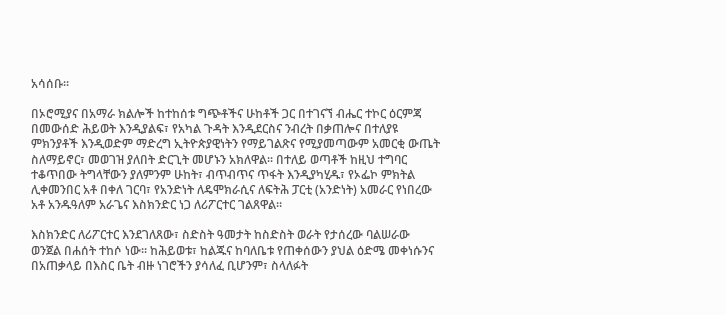አሳሰቡ፡፡

በኦሮሚያና በአማራ ክልሎች ከተከሰቱ ግጭቶችና ሁከቶች ጋር በተገናኘ ብሔር ተኮር ዕርምጃ በመውሰድ ሕይወት እንዲያልፍ፣ የአካል ጉዳት እንዲደርስና ንብረት በቃጠሎና በተለያዩ ምክንያቶች እንዲወድም ማድረግ ኢትዮጵያዊነትን የማይገልጽና የሚያመጣውም አመርቂ ውጤት ስለማይኖር፣ መወገዝ ያለበት ድርጊት መሆኑን አክለዋል፡፡ በተለይ ወጣቶች ከዚህ ተግባር ተቆጥበው ትግላቸውን ያለምንም ሁከት፣ ብጥብጥና ጥፋት እንዲያካሂዱ፣ የኦፌኮ ምክትል ሊቀመንበር አቶ በቀለ ገርባ፣ የአንድነት ለዴሞክራሲና ለፍትሕ ፓርቲ (አንድነት) አመራር የነበረው አቶ አንዱዓለም አራጌና እስክንድር ነጋ ለሪፖርተር ገልጸዋል፡፡

እስክንድር ለሪፖርተር እንደገለጸው፣ ስድስት ዓመታት ከስድስት ወራት የታሰረው ባልሠራው ወንጀል በሐሰት ተከሶ ነው፡፡ ከሕይወቱ፣ ከልጁና ከባለቤቱ የጠቀሰውን ያህል ዕድሜ መቀነሱንና በአጠቃላይ በእስር ቤት ብዙ ነገሮችን ያሳለፈ ቢሆንም፣ ስላለፉት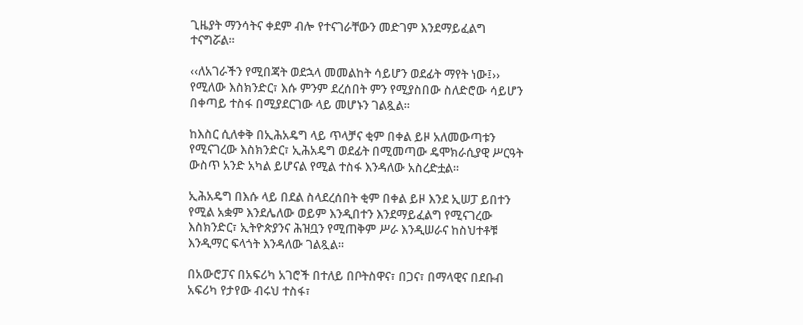ጊዜያት ማንሳትና ቀደም ብሎ የተናገራቸውን መድገም እንደማይፈልግ ተናግሯል፡፡

‹‹ለአገራችን የሚበጃት ወደኋላ መመልከት ሳይሆን ወደፊት ማየት ነው፤›› የሚለው እስክንድር፣ እሱ ምንም ደረሰበት ምን የሚያስበው ስለድሮው ሳይሆን በቀጣይ ተስፋ በሚያደርገው ላይ መሆኑን ገልጿል፡፡

ከእስር ሲለቀቅ በኢሕአዴግ ላይ ጥላቻና ቂም በቀል ይዞ አለመውጣቱን የሚናገረው እስክንድር፣ ኢሕአዴግ ወደፊት በሚመጣው ዴሞክራሲያዊ ሥርዓት ውስጥ አንድ አካል ይሆናል የሚል ተስፋ እንዳለው አስረድቷል፡፡

ኢሕአዴግ በእሱ ላይ በደል ስላደረሰበት ቂም በቀል ይዞ እንደ ኢሠፓ ይበተን የሚል አቋም እንደሌለው ወይም እንዲበተን እንደማይፈልግ የሚናገረው እስክንድር፣ ኢትዮጵያንና ሕዝቧን የሚጠቅም ሥራ እንዲሠራና ከስህተቶቹ እንዲማር ፍላጎት እንዳለው ገልጿል፡፡

በአውሮፓና በአፍሪካ አገሮች በተለይ በቦትስዋና፣ በጋና፣ በማላዊና በደቡብ አፍሪካ የታየው ብሩህ ተስፋ፣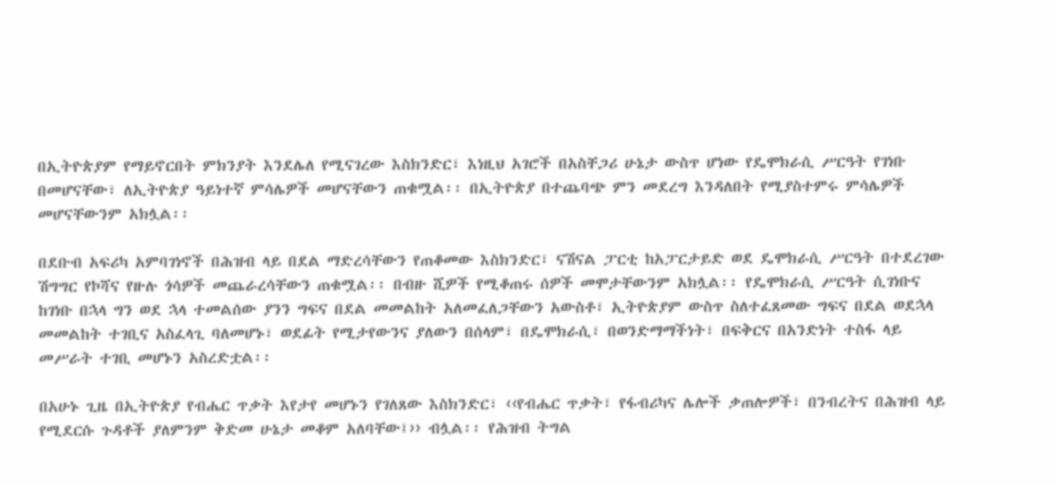በኢትዮጵያም የማይኖርበት ምክንያት እንደሌለ የሚናገረው እስክንድር፣ እነዚህ አገሮች በአስቸጋሪ ሁኔታ ውስጥ ሆነው የዴሞክራሲ ሥርዓት የገነቡ በመሆናቸው፣ ለኢትዮጵያ ዓይነተኛ ምሳሌዎች መሆናቸውን ጠቁሟል፡፡ በኢትዮጵያ በተጨባጭ ምን መደረግ እንዳለበት የሚያስተምሩ ምሳሌዎች መሆናቸውንም አክሏል፡፡

በደቡብ አፍሪካ አምባገነኖች በሕዝብ ላይ በደል ማድረሳቸውን የጠቆመው እስክንድር፣ ናሽናል ፓርቲ ከአፓርታይድ ወደ ዴሞክራሲ ሥርዓት በተደረገው ሽግግር የኮሻና የዙሉ ጎሳዎች መጨራረሳቸውን ጠቁሟል፡፡ በብዙ ሺዎች የሚቆጠሩ ሰዎች መሞታቸውንም አክሏል፡፡ የዴሞክራሲ ሥርዓት ሲገነቡና ከገነቡ በኋላ ግን ወደ ኋላ ተመልሰው ያንን ግፍና በደል መመልከት አለመፈለጋቸውን አውስቶ፣ ኢትዮጵያም ውስጥ ስለተፈጸመው ግፍና በደል ወደኋላ መመልከት ተገቢና አስፈላጊ ባለመሆኑ፣ ወደፊት የሚታየውንና ያለውን በሰላም፣ በዴሞክራሲ፣ በወንድማማችነት፣ በፍቅርና በአንድነት ተስፋ ላይ መሥራት ተገቢ መሆኑን አስረድቷል፡፡

በአሁኑ ጊዜ በኢትዮጵያ የብሔር ጥቃት እየታየ መሆኑን የገለጸው እስክንድር፣ ‹‹የብሔር ጥቃት፣ የፋብሪካና ሌሎች ቃጠሎዎች፣ በንብረትና በሕዝብ ላይ የሚደርሱ ጉዳቶች ያለምንም ቅድመ ሁኔታ መቆም አለባቸው፤›› ብሏል፡፡ የሕዝብ ትግል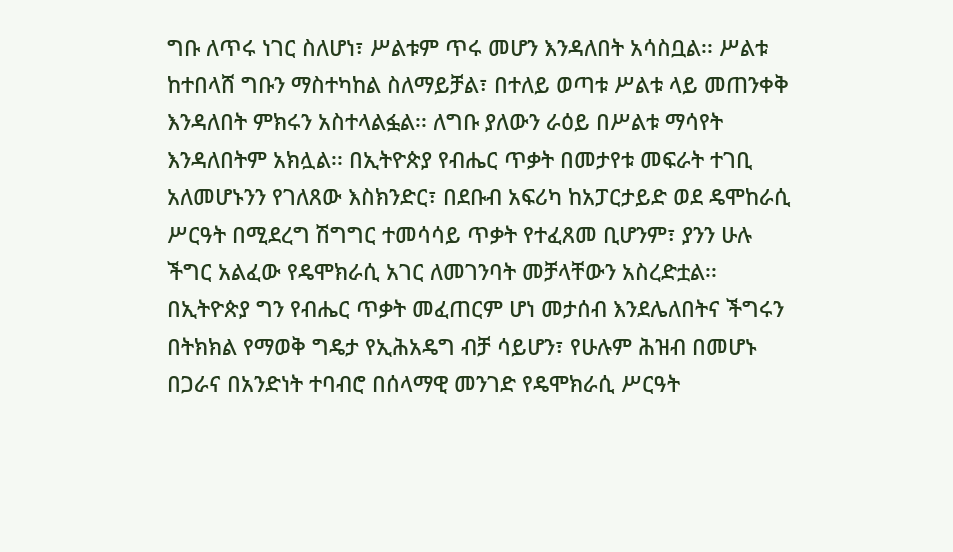ግቡ ለጥሩ ነገር ስለሆነ፣ ሥልቱም ጥሩ መሆን እንዳለበት አሳስቧል፡፡ ሥልቱ ከተበላሸ ግቡን ማስተካከል ስለማይቻል፣ በተለይ ወጣቱ ሥልቱ ላይ መጠንቀቅ እንዳለበት ምክሩን አስተላልፏል፡፡ ለግቡ ያለውን ራዕይ በሥልቱ ማሳየት እንዳለበትም አክሏል፡፡ በኢትዮጵያ የብሔር ጥቃት በመታየቱ መፍራት ተገቢ አለመሆኑንን የገለጸው እስክንድር፣ በደቡብ አፍሪካ ከአፓርታይድ ወደ ዴሞከራሲ ሥርዓት በሚደረግ ሽግግር ተመሳሳይ ጥቃት የተፈጸመ ቢሆንም፣ ያንን ሁሉ ችግር አልፈው የዴሞክራሲ አገር ለመገንባት መቻላቸውን አስረድቷል፡፡ በኢትዮጵያ ግን የብሔር ጥቃት መፈጠርም ሆነ መታሰብ እንደሌለበትና ችግሩን በትክክል የማወቅ ግዴታ የኢሕአዴግ ብቻ ሳይሆን፣ የሁሉም ሕዝብ በመሆኑ በጋራና በአንድነት ተባብሮ በሰላማዊ መንገድ የዴሞክራሲ ሥርዓት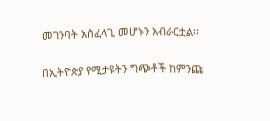መገንባት አስፈላጊ መሆኑን አብራርቷል፡፡

በኢትዮጵያ የሚታዩትን ግጭቶች ከምንጩ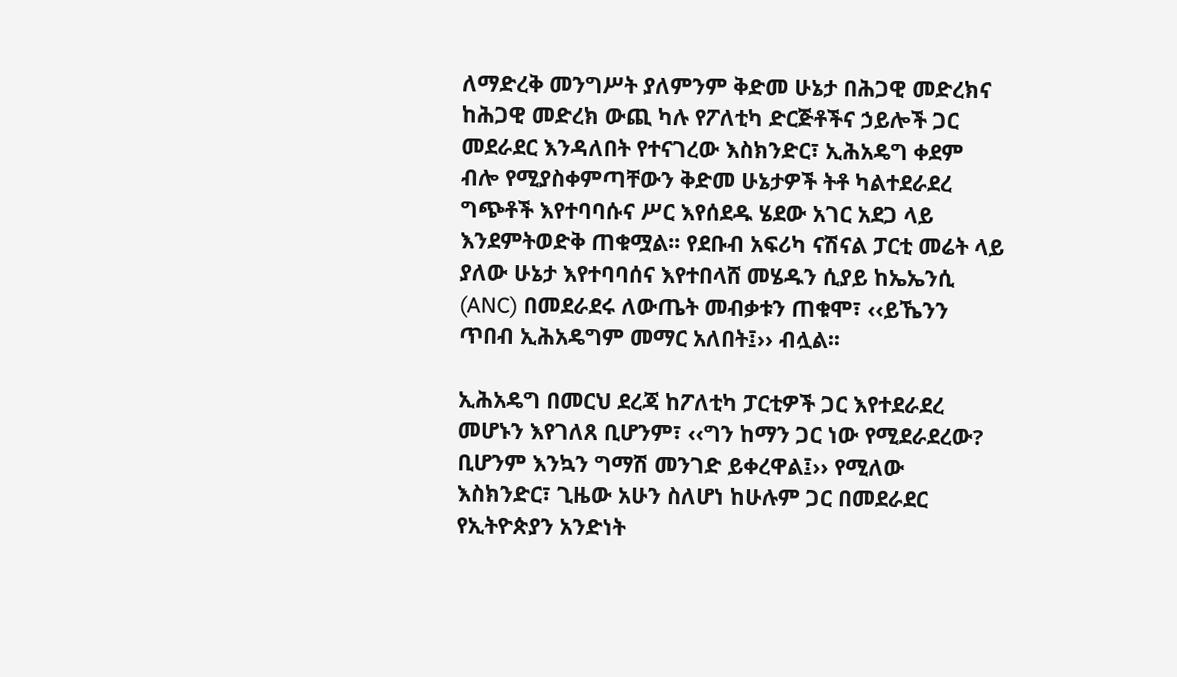ለማድረቅ መንግሥት ያለምንም ቅድመ ሁኔታ በሕጋዊ መድረክና ከሕጋዊ መድረክ ውጪ ካሉ የፖለቲካ ድርጅቶችና ኃይሎች ጋር መደራደር እንዳለበት የተናገረው እስክንድር፣ ኢሕአዴግ ቀደም ብሎ የሚያስቀምጣቸውን ቅድመ ሁኔታዎች ትቶ ካልተደራደረ ግጭቶች እየተባባሱና ሥር እየሰደዱ ሄደው አገር አደጋ ላይ እንደምትወድቅ ጠቁሟል፡፡ የደቡብ አፍሪካ ናሽናል ፓርቲ መሬት ላይ ያለው ሁኔታ እየተባባሰና እየተበላሸ መሄዱን ሲያይ ከኤኤንሲ (ANC) በመደራደሩ ለውጤት መብቃቱን ጠቁሞ፣ ‹‹ይኼንን ጥበብ ኢሕአዴግም መማር አለበት፤›› ብሏል፡፡

ኢሕአዴግ በመርህ ደረጃ ከፖለቲካ ፓርቲዎች ጋር እየተደራደረ መሆኑን እየገለጸ ቢሆንም፣ ‹‹ግን ከማን ጋር ነው የሚደራደረው? ቢሆንም እንኳን ግማሽ መንገድ ይቀረዋል፤›› የሚለው እስክንድር፣ ጊዜው አሁን ስለሆነ ከሁሉም ጋር በመደራደር የኢትዮጵያን አንድነት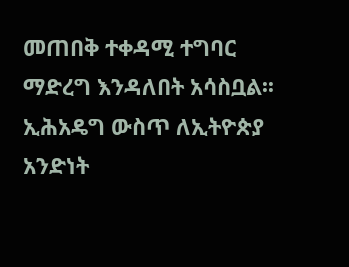መጠበቅ ተቀዳሚ ተግባር ማድረግ እንዳለበት አሳስቧል፡፡ ኢሕአዴግ ውስጥ ለኢትዮጵያ አንድነት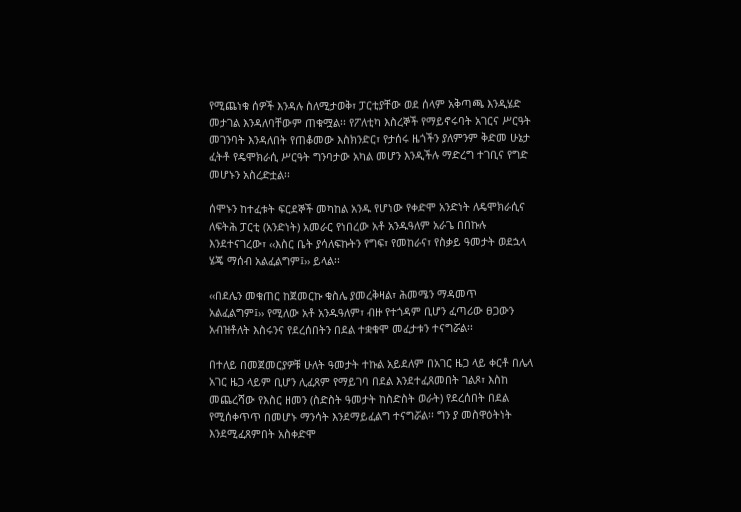የሚጨነቁ ሰዎች እንዳሉ ስለሚታወቅ፣ ፓርቲያቸው ወደ ሰላም አቅጣጫ እንዲሄድ መታገል እንዳለባቸውም ጠቁሟል፡፡ የፖለቲካ እስረኞች የማይኖሩባት አገርና ሥርዓት መገንባት እንዳለበት የጠቆመው እስክንድር፣ የታሰሩ ዜጎችን ያለምንም ቅድመ ሁኔታ ፈትቶ የዴሞክራሲ ሥርዓት ግንባታው አካል መሆን እንዲችሉ ማድረግ ተገቢና የግድ መሆኑን አስረድቷል፡፡

ሰሞኑን ከተፈቱት ፍርደኞች መካከል አንዱ የሆነው የቀድሞ አንድነት ለዴሞክራሲና ለፍትሕ ፓርቲ (አንድነት) አመራር የነበረው አቶ አንዱዓለም አራጌ በበኩሉ እንደተናገረው፣ ‹‹እስር ቤት ያሳለፍኩትን የግፍ፣ የመከራና፣ የስቃይ ዓመታት ወደኋላ ሄጄ ማሰብ አልፈልግም፤›› ይላል፡፡

‹‹በደሌን መቁጠር ከጀመርኩ ቁስሌ ያመረቅዛል፣ ሕመሜን ማዳመጥ አልፈልግም፤›› የሚለው አቶ አንዱዓለም፣ ብዙ የተጎዳም ቢሆን ፈጣሪው ፀጋውን አብዝቶለት እስሩንና የደረሰበትን በደል ተቋቁሞ መፈታቱን ተናግሯል፡፡

በተለይ በመጀመርያዎቹ ሁለት ዓመታት ተኩል አይደለም በአገር ዜጋ ላይ ቀርቶ በሌላ አገር ዜጋ ላይም ቢሆን ሊፈጸም የማይገባ በደል እንደተፈጸመበት ገልጾ፣ እስከ መጨረሻው የእስር ዘመን (ስድስት ዓመታት ከስድስት ወራት) የደረሰበት በደል የሚሰቀጥጥ በመሆኑ ማንሳት እንደማይፈልግ ተናግሯል፡፡ ግን ያ መስዋዕትነት እንደሚፈጸምበት አስቀድሞ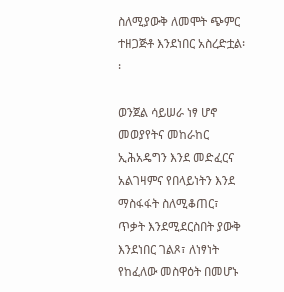ስለሚያውቅ ለመሞት ጭምር ተዘጋጅቶ እንደነበር አስረድቷል፡፡

ወንጀል ሳይሠራ ነፃ ሆኖ መወያየትና መከራከር ኢሕአዴግን እንደ መድፈርና አልገዛምና የበላይነትን እንደ ማስፋፋት ስለሚቆጠር፣ ጥቃት እንደሚደርስበት ያውቅ እንደነበር ገልጾ፣ ለነፃነት የከፈለው መስዋዕት በመሆኑ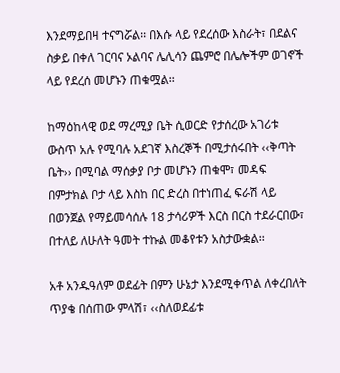እንደማይበዛ ተናግሯል፡፡ በእሱ ላይ የደረሰው እስራት፣ በደልና ስቃይ በቀለ ገርባና ኦልባና ሌሊሳን ጨምሮ በሌሎችም ወገኖች ላይ የደረሰ መሆኑን ጠቁሟል፡፡

ከማዕከላዊ ወደ ማረሚያ ቤት ሲወርድ የታሰረው አገሪቱ ውስጥ አሉ የሚባሉ አደገኛ እስረኞች በሚታሰሩበት ‹‹ቅጣት ቤት›› በሚባል ማሰቃያ ቦታ መሆኑን ጠቁሞ፣ መዳፍ በምታክል ቦታ ላይ እስከ በር ድረስ በተነጠፈ ፍራሽ ላይ በወንጀል የማይመሳሰሉ 18 ታሳሪዎች እርስ በርስ ተደራርበው፣ በተለይ ለሁለት ዓመት ተኩል መቆየቱን አስታውቋል፡፡

አቶ አንዱዓለም ወደፊት በምን ሁኔታ እንደሚቀጥል ለቀረበለት ጥያቄ በሰጠው ምላሽ፣ ‹‹ስለወደፊቱ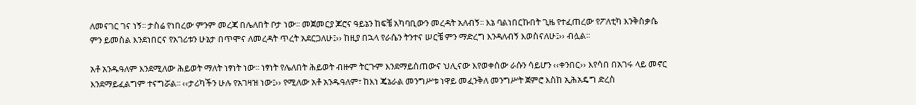ለመናገር ገና ነኝ፡፡ ታስሬ የነበረው ምንም መረጃ በሌለበት ቦታ ነው፡፡ መጀመርያ ጆሮና ዓይኔን ከፍቼ አካባቢውን መረዳት አለብኝ፡፡ እኔ ባልነበርኩበት ጊዜ የተፈጠረው የፖለቲካ እንቅስቃሴ ምን ይመስል እንደነበርና የአገሪቱን ሁኔታ በጥሞና ለመረዳት ጥረት አደርጋለሁ፤›› ከዚያ በኋላ የራሴን ትንተና ሠርቼ ምን ማድረግ እንዳለብኝ እወስናለሁ፤›› ብሏል፡፡

አቶ አንዱዓለም እንደሚለው ሕይወት ማለት ነፃነት ነው፡፡ ነፃነት የሌለበት ሕይወት ብዙም ትርጉም እንደማይሰጠውና ህሊናው እየወቀሰው ራሱን ሳይሆን ‹‹ቀንበር›› እየሳበ በአገሩ ላይ መኖር እንደማይፈልግም ተናግሯል፡፡ ‹‹ታሪካችን ሁሉ የአገዛዝ ነው፤›› የሚለው አቶ አንዱዓለም፣ ከእነ ጄኔራል መንግሥቱ ነዋይ መፈንቅለ መንግሥት ጀምሮ እስከ ኢሕአዴግ ድረስ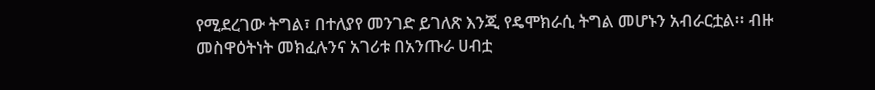የሚደረገው ትግል፣ በተለያየ መንገድ ይገለጽ እንጂ የዴሞክራሲ ትግል መሆኑን አብራርቷል፡፡ ብዙ መስዋዕትነት መክፈሉንና አገሪቱ በአንጡራ ሀብቷ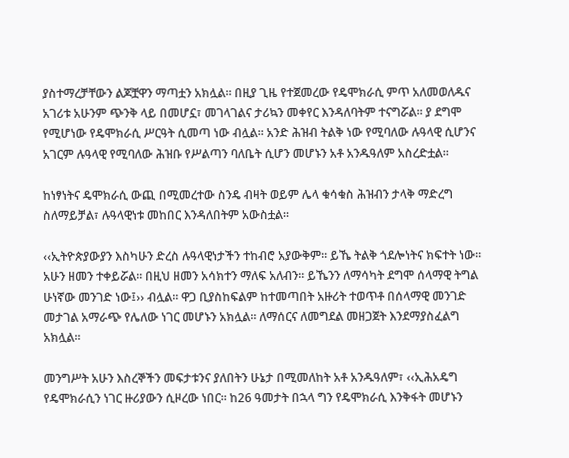ያስተማረቻቸውን ልጆቿዋን ማጣቷን አክሏል፡፡ በዚያ ጊዜ የተጀመረው የዴሞክራሲ ምጥ አለመወለዱና አገሪቱ አሁንም ጭንቅ ላይ በመሆኗ፣ መገላገልና ታሪኳን መቀየር እንዳለባትም ተናግሯል፡፡ ያ ደግሞ የሚሆነው የዴሞክራሲ ሥርዓት ሲመጣ ነው ብሏል፡፡ አንድ ሕዝብ ትልቅ ነው የሚባለው ሉዓላዊ ሲሆንና አገርም ሉዓላዊ የሚባለው ሕዝቡ የሥልጣን ባለቤት ሲሆን መሆኑን አቶ አንዱዓለም አስረድቷል፡፡

ከነፃነትና ዴሞክራሲ ውጪ በሚመረተው ስንዴ ብዛት ወይም ሌላ ቁሳቁስ ሕዝብን ታላቅ ማድረግ ስለማይቻል፣ ሉዓላዊነቱ መከበር እንዳለበትም አውስቷል፡፡

‹‹ኢትዮጵያውያን እስካሁን ድረስ ሉዓላዊነታችን ተከብሮ አያውቅም፡፡ ይኼ ትልቅ ጎደሎነትና ክፍተት ነው፡፡ አሁን ዘመን ተቀይሯል፡፡ በዚህ ዘመን አሳክተን ማለፍ አለብን፡፡ ይኼንን ለማሳካት ደግሞ ሰላማዊ ትግል ሁነኛው መንገድ ነው፤›› ብሏል፡፡ ዋጋ ቢያስከፍልም ከተመጣበት አዙሪት ተወጥቶ በሰላማዊ መንገድ መታገል አማራጭ የሌለው ነገር መሆኑን አክሏል፡፡ ለማሰርና ለመግደል መዘጋጀት እንደማያስፈልግ አክሏል፡፡

መንግሥት አሁን እስረኞችን መፍታቱንና ያለበትን ሁኔታ በሚመለከት አቶ አንዱዓለም፣ ‹‹ኢሕአዴግ የዴሞክራሲን ነገር ዙሪያውን ሲዞረው ነበር፡፡ ከ26 ዓመታት በኋላ ግን የዴሞክራሲ እንቅፋት መሆኑን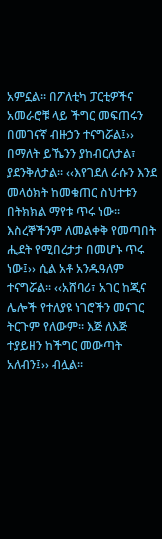አምኗል፡፡ በፖለቲካ ፓርቲዎችና አመራሮቹ ላይ ችግር መፍጠሩን በመገናኛ ብዙኃን ተናግሯል፤›› በማለት ይኼንን ያከብርለታል፣ ያደንቅለታል፡፡ ‹‹እየገደለ ራሱን እንደ መላዕክት ከመቁጠር ስህተቱን በትክክል ማየቱ ጥሩ ነው፡፡ እስረኞችንም ለመልቀቅ የመጣበት ሒደት የሚበረታታ በመሆኑ ጥሩ ነው፤›› ሲል አቶ አንዱዓለም ተናግሯል፡፡ ‹‹አሸባሪ፣ አገር ከጂና ሌሎች የተለያዩ ነገሮችን መናገር ትርጉም የለውም፡፡ እጅ ለእጅ ተያይዘን ከችግር መውጣት አለብን፤›› ብሏል፡፡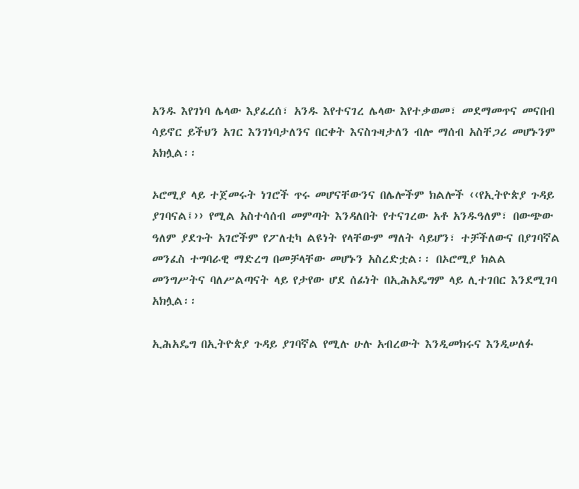አንዱ እየገነባ ሌላው እያፈረሰ፣ አንዱ እየተናገረ ሌላው እየተቃወመ፣ መደማመጥና መናበብ ሳይኖር ይችህን አገር እንገነባታለንና በርቀት እናስጉዛታለን ብሎ ማሰብ አስቸጋሪ መሆኑንም አክሏል፡፡

ኦሮሚያ ላይ ተጀመሩት ነገሮች ጥሩ መሆናቸውንና በሌሎችም ክልሎች ‹‹የኢትዮጵያ ጉዳይ ያገባናል፤›› የሚል አስተሳሰብ መምጣት እንዳለበት የተናገረው አቶ አንዱዓለም፣ በውጭው ዓለም ያደጉት አገሮችም የፖለቲካ ልዩነት የላቸውም ማለት ሳይሆን፣ ተቻችለውና በያገባኛል መንፈስ ተግባራዊ ማድረግ በመቻላቸው መሆኑን አስረድቷል፡፡ በኦሮሚያ ክልል መንግሥትና ባለሥልጣናት ላይ የታየው ሆደ ሰፊነት በኢሕአዴግም ላይ ሊተገበር እንደሚገባ አክሏል፡፡

ኢሕአዴግ በኢትዮጵያ ጉዳይ ያገባኛል የሚሉ ሁሉ አብረውት እንዲመክሩና እንዲሠለፉ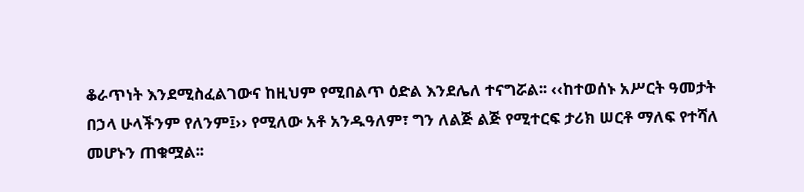ቆራጥነት እንደሚስፈልገውና ከዚህም የሚበልጥ ዕድል እንደሌለ ተናግሯል፡፡ ‹‹ከተወሰኑ አሥርት ዓመታት በኃላ ሁላችንም የለንም፤›› የሚለው አቶ አንዱዓለም፣ ግን ለልጅ ልጅ የሚተርፍ ታሪክ ሠርቶ ማለፍ የተሻለ መሆኑን ጠቁሟል፡፡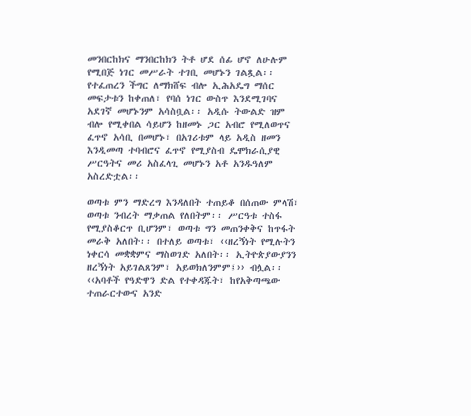መንበርከክና ማንበርከክን ትቶ ሆደ ሰፊ ሆኖ ለሁሉም የሚበጅ ነገር መሥራት ተገቢ መሆኑን ገልጿል፡፡ የተፈጠረን ችግር ለማክሸፍ ብሎ ኢሕአዴግ ማሰር መፍታቱን ከቀጠለ፣ የባሰ ነገር ውስጥ እንደሚገባና አደገኛ መሆኑንም አሳስቧል፡፡ አዲሱ ትውልድ ዝም ብሎ የሚቀበል ሳይሆን ከዘመኑ ጋር አብሮ የሚለወጥና ፈጥኖ አሳቢ በመሆኑ፣ በአገሪቱም ላይ አዲስ ዘመን እንዲመጣ ተባብሮና ፈጥኖ የሚያስብ ዴሞክራሲያዊ ሥርዓትና መሪ አስፈላጊ መሆኑን አቶ አንዱዓለም አስረድቷል፡፡

ወጣቱ ምን ማድረግ እንዳለበት ተጠይቆ በሰጠው ምላሽ፣ ወጣቱ ንብረት ማቃጠል የለበትም፡፡ ሥርዓቱ ተስፋ የሚያስቆርጥ ቢሆንም፣ ወጣቱ ግን መጠንቀቅና ከጥፋት መራቅ አለበት፡፡ በተለይ ወጣቱ፣ ‹‹ዘረኝነት የሚሉትን ነቀርሳ መቋቋምና ማስወገድ አለበት፡፡ ኢትዮጵያውያንን ዘረኝነት አይገልጸንም፣ አይወክለንምም፤›› ብሏል፡፡ ‹‹አባቶች የዓድዋን ድል የተቀዳጁት፣ ከየአቅጣጫው ተጠራርተውና አንድ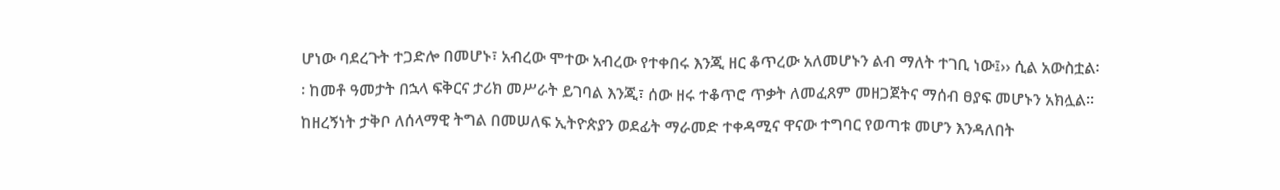ሆነው ባደረጉት ተጋድሎ በመሆኑ፣ አብረው ሞተው አብረው የተቀበሩ እንጂ ዘር ቆጥረው አለመሆኑን ልብ ማለት ተገቢ ነው፤›› ሲል አውስቷል፡፡ ከመቶ ዓመታት በኋላ ፍቅርና ታሪክ መሥራት ይገባል እንጂ፣ ሰው ዘሩ ተቆጥሮ ጥቃት ለመፈጸም መዘጋጀትና ማሰብ ፀያፍ መሆኑን አክሏል፡፡ ከዘረኝነት ታቅቦ ለሰላማዊ ትግል በመሠለፍ ኢትዮጵያን ወደፊት ማራመድ ተቀዳሚና ዋናው ተግባር የወጣቱ መሆን እንዳለበት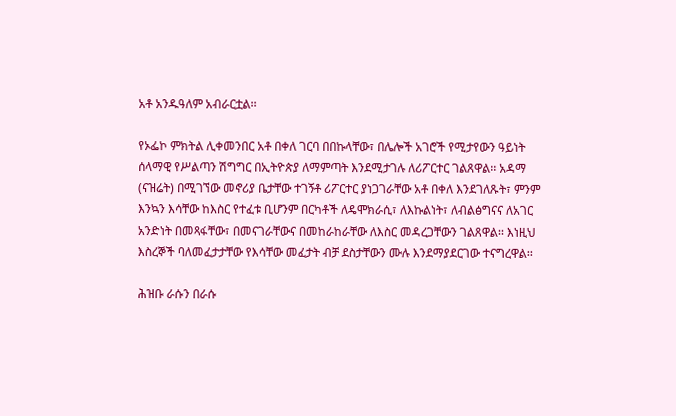አቶ አንዱዓለም አብራርቷል፡፡

የኦፌኮ ምክትል ሊቀመንበር አቶ በቀለ ገርባ በበኩላቸው፣ በሌሎች አገሮች የሚታየውን ዓይነት ሰላማዊ የሥልጣን ሽግግር በኢትዮጵያ ለማምጣት እንደሚታገሉ ለሪፖርተር ገልጸዋል፡፡ አዳማ (ናዝሬት) በሚገኘው መኖሪያ ቤታቸው ተገኝቶ ሪፖርተር ያነጋገራቸው አቶ በቀለ እንደገለጹት፣ ምንም እንኳን እሳቸው ከእስር የተፈቱ ቢሆንም በርካቶች ለዴሞክራሲ፣ ለእኩልነት፣ ለብልፅግናና ለአገር አንድነት በመጻፋቸው፣ በመናገራቸውና በመከራከራቸው ለእስር መዳረጋቸውን ገልጸዋል፡፡ እነዚህ እስረኞች ባለመፈታታቸው የእሳቸው መፈታት ብቻ ደስታቸውን ሙሉ እንደማያደርገው ተናግረዋል፡፡

ሕዝቡ ራሱን በራሱ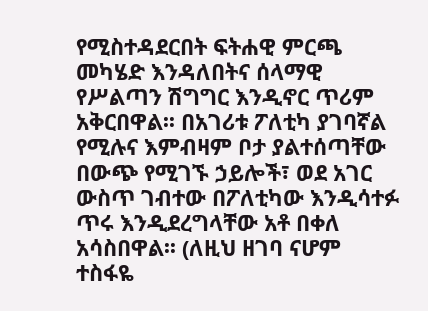የሚስተዳደርበት ፍትሐዊ ምርጫ መካሄድ እንዳለበትና ሰላማዊ የሥልጣን ሽግግር እንዲኖር ጥሪም አቅርበዋል፡፡ በአገሪቱ ፖለቲካ ያገባኛል የሚሉና እምብዛም ቦታ ያልተሰጣቸው በውጭ የሚገኙ ኃይሎች፣ ወደ አገር ውስጥ ገብተው በፖለቲካው እንዲሳተፉ ጥሩ እንዲደረግላቸው አቶ በቀለ አሳስበዋል፡፡ (ለዚህ ዘገባ ናሆም ተስፋዬ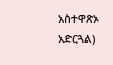አስተዋጽኦ አድርጓል)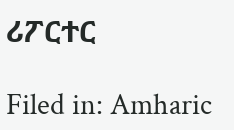ሪፖርተር

Filed in: Amharic